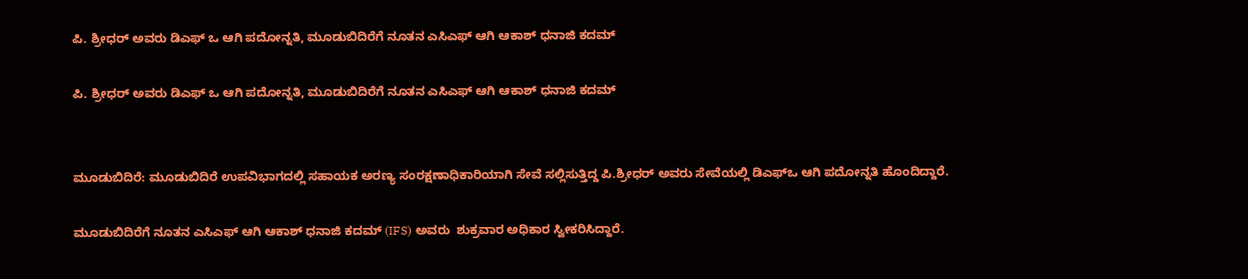ಪಿ. ಶ್ರೀಧರ್ ಅವರು ಡಿಎಫ್ ಒ ಆಗಿ ಪದೋನ್ನತಿ, ಮೂಡುಬಿದಿರೆಗೆ ನೂತನ ಎಸಿಎಫ್ ಆಗಿ ಆಕಾಶ್ ಧನಾಜಿ ಕದಮ್

ಪಿ. ಶ್ರೀಧರ್ ಅವರು ಡಿಎಫ್ ಒ ಆಗಿ ಪದೋನ್ನತಿ, ಮೂಡುಬಿದಿರೆಗೆ ನೂತನ ಎಸಿಎಫ್ ಆಗಿ ಆಕಾಶ್ ಧನಾಜಿ ಕದಮ್


ಮೂಡುಬಿದಿರೆ: ಮೂಡುಬಿದಿರೆ ಉಪವಿಭಾಗದಲ್ಲಿ ಸಹಾಯಕ ಅರಣ್ಯ ಸಂರಕ್ಷಣಾಧಿಕಾರಿಯಾಗಿ ಸೇವೆ ಸಲ್ಲಿಸುತ್ತಿದ್ದ ಪಿ.ಶ್ರೀಧರ್ ಅವರು ಸೇವೆಯಲ್ಲಿ ಡಿಎಫ್ಒ ಆಗಿ ಪದೋನ್ನತಿ ಹೊಂದಿದ್ದಾರೆ.

ಮೂಡುಬಿದಿರೆಗೆ ನೂತನ ಎಸಿಎಫ್ ಆಗಿ ಆಕಾಶ್ ಧನಾಜಿ ಕದಮ್ (IFS) ಅವರು  ಶುಕ್ರವಾರ ಅಧಿಕಾರ ಸ್ವೀಕರಿಸಿದ್ದಾರೆ.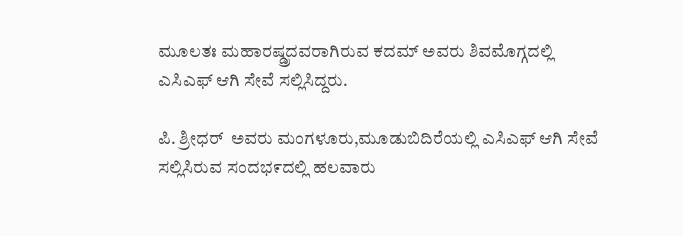ಮೂಲತಃ ಮಹಾರಷ್ಡ್ರದವರಾಗಿರುವ ಕದಮ್ ಅವರು ಶಿವಮೊಗ್ಗದಲ್ಲಿ ಎಸಿಎಫ್ ಆಗಿ ಸೇವೆ ಸಲ್ಲಿಸಿದ್ದರು.

ಪಿ. ಶ್ರೀಧರ್  ಅವರು ಮಂಗಳೂರು,ಮೂಡುಬಿದಿರೆಯಲ್ಲಿ ಎಸಿಎಫ್ ಆಗಿ ಸೇವೆ ಸಲ್ಲಿಸಿರುವ ಸಂದಭ೯ದಲ್ಲಿ ಹಲವಾರು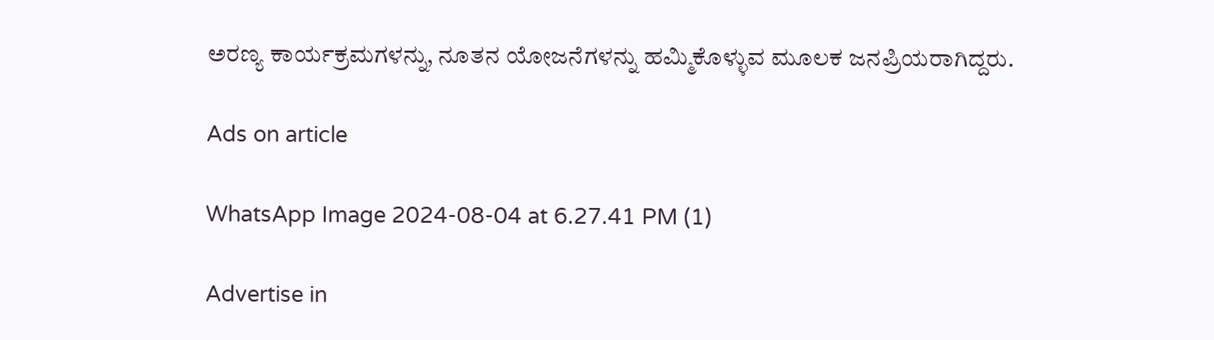ಅರಣ್ಯ ಕಾರ್ಯಕ್ರಮಗಳನ್ನು, ನೂತನ ಯೋಜನೆಗಳನ್ನು ಹಮ್ಮಿಕೊಳ್ಳುವ ಮೂಲಕ ಜನಪ್ರಿಯರಾಗಿದ್ದರು.

Ads on article

WhatsApp Image 2024-08-04 at 6.27.41 PM (1)

Advertise in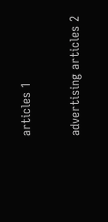articles 1

advertising articles 2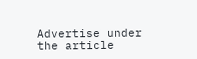Advertise under the article